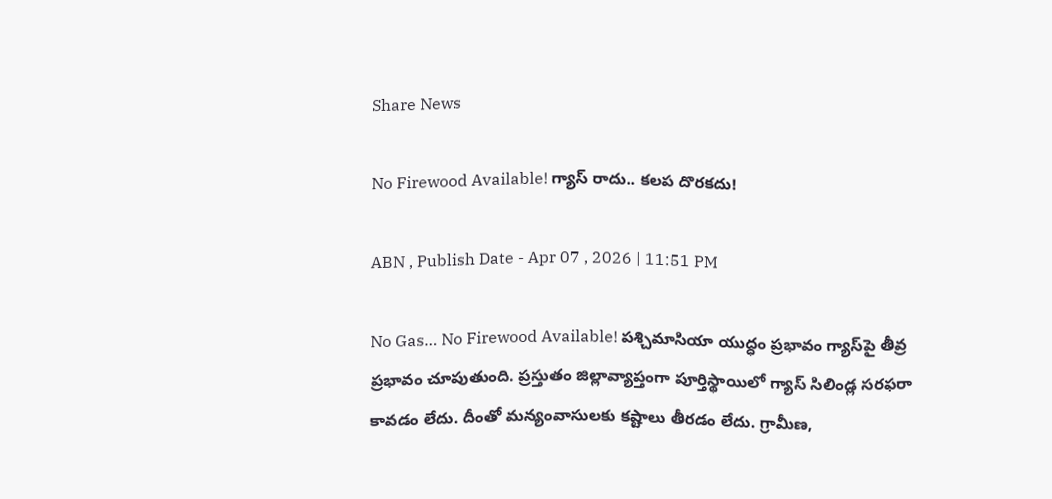Share News

No Firewood Available! గ్యాస్‌ రాదు.. కలప దొరకదు!

ABN , Publish Date - Apr 07 , 2026 | 11:51 PM

No Gas… No Firewood Available! పశ్చిమాసియా యుద్ధం ప్రభావం గ్యాస్‌పై తీవ్ర ప్రభావం చూపుతుంది. ప్రస్తుతం జిల్లావ్యాప్తంగా పూర్తిస్థాయిలో గ్యాస్‌ సిలిండ్ల సరఫరా కావడం లేదు. దీంతో మన్యంవాసులకు కష్టాలు తీరడం లేదు. గ్రామీణ,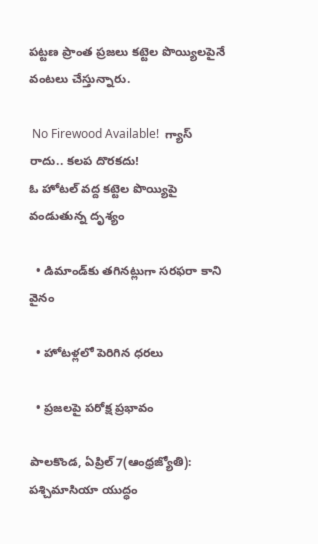పట్టణ ప్రాంత ప్రజలు కట్టెల పొయ్యిలపైనే వంటలు చేస్తున్నారు.

 No Firewood Available!  గ్యాస్‌ రాదు.. కలప దొరకదు!
ఓ హోటల్‌ వద్ద కట్టెల పొయ్యిపై వండుతున్న దృశ్యం

  • డిమాండ్‌కు తగినట్లుగా సరఫరా కాని వైనం

  • హోటళ్లలో పెరిగిన ధరలు

  • ప్రజలపై పరోక్ష ప్రభావం

పాలకొండ, ఏప్రిల్‌7(ఆంధ్రజ్యోతి): పశ్చిమాసియా యుద్ధం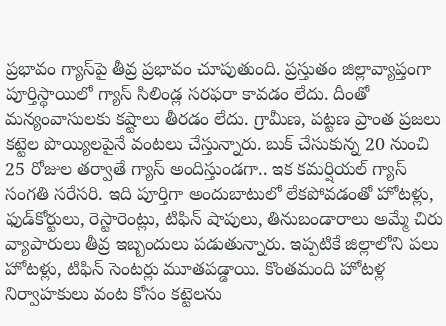ప్రభావం గ్యాస్‌పై తీవ్ర ప్రభావం చూపుతుంది. ప్రస్తుతం జిల్లావ్యాప్తంగా పూర్తిస్థాయిలో గ్యాస్‌ సిలిండ్ల సరఫరా కావడం లేదు. దీంతో మన్యంవాసులకు కష్టాలు తీరడం లేదు. గ్రామీణ, పట్టణ ప్రాంత ప్రజలు కట్టెల పొయ్యిలపైనే వంటలు చేస్తున్నారు. బుక్‌ చేసుకున్న 20 నుంచి 25 రోజుల తర్వాతే గ్యాస్‌ అందిస్తుండగా.. ఇక కమర్షియల్‌ గ్యాస్‌ సంగతి సరేసరి. ఇది పూర్తిగా అందుబాటులో లేకపోవడంతో హోటళ్లు, ఫుడ్‌కోర్టులు, రెస్టారెంట్లు, టిఫిన్‌ షాపులు, తినుబండారాలు అమ్మే చిరు వ్యాపారులు తీవ్ర ఇబ్బందులు పడుతున్నారు. ఇప్పటికే జిల్లాలోని పలు హోటళ్లు, టిఫిన్‌ సెంటర్లు మూతపడ్డాయి. కొంతమంది హోటళ్ల నిర్వాహకులు వంట కోసం కట్టెలను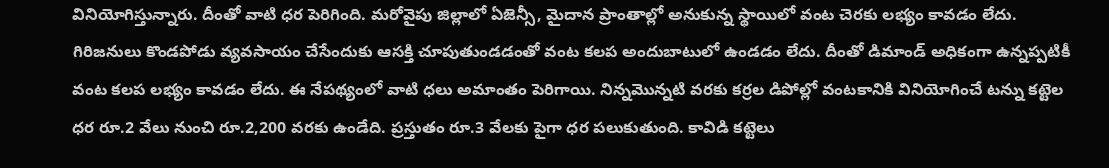వినియోగిస్తున్నారు. దీంతో వాటి ధర పెరిగింది. మరోవైపు జిల్లాలో ఏజెన్సీ, మైదాన ప్రాంతాల్లో అనుకున్న స్థాయిలో వంట చెరకు లభ్యం కావడం లేదు. గిరిజనులు కొండపోడు వ్యవసాయం చేసేందుకు ఆసక్తి చూపుతుండడంతో వంట కలప అందుబాటులో ఉండడం లేదు. దీంతో డిమాండ్‌ అధికంగా ఉన్నప్పటికీ వంట కలప లభ్యం కావడం లేదు. ఈ నేపథ్యంలో వాటి ధలు అమాంతం పెరిగాయి. నిన్నమొన్నటి వరకు కర్రల డిపోల్లో వంటకానికి వినియోగించే టన్ను కట్టెల ధర రూ.2 వేలు నుంచి రూ.2,200 వరకు ఉండేది. ప్రస్తుతం రూ.3 వేలకు పైగా ధర పలుకుతుంది. కావిడి కట్టెలు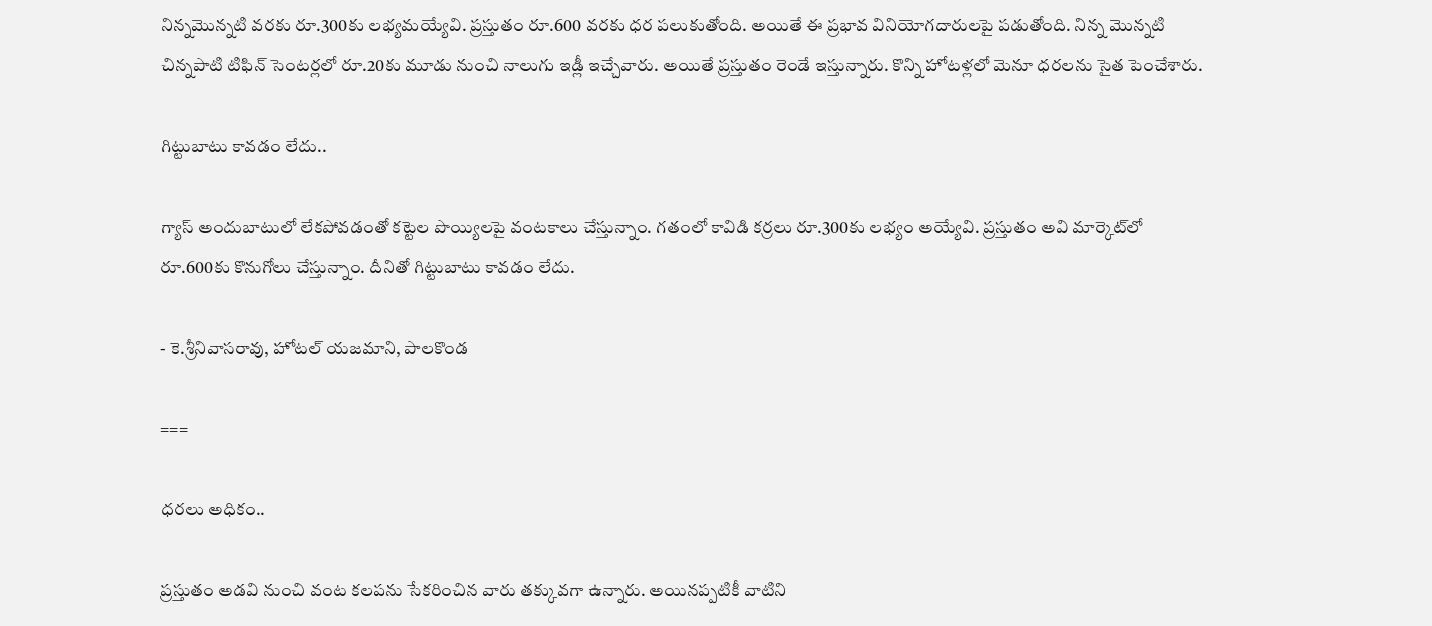నిన్నమొన్నటి వరకు రూ.300కు లభ్యమయ్యేవి. ప్రస్తుతం రూ.600 వరకు ధర పలుకుతోంది. అయితే ఈ ప్రభావ వినియోగదారులపై పడుతోంది. నిన్న మొన్నటి చిన్నపాటి టిఫిన్‌ సెంటర్లలో రూ.20కు మూడు నుంచి నాలుగు ఇడ్లీ ఇచ్చేవారు. అయితే ప్రస్తుతం రెండే ఇస్తున్నారు. కొన్ని హోటళ్లలో మెనూ ధరలను సైత పెంచేశారు.

గిట్టుబాటు కావడం లేదు..

గ్యాస్‌ అందుబాటులో లేకపోవడంతో కట్టెల పొయ్యిలపై వంటకాలు చేస్తున్నాం. గతంలో కావిడి కర్రలు రూ.300కు లభ్యం అయ్యేవి. ప్రస్తుతం అవి మార్కెట్‌లో రూ.600కు కొనుగోలు చేస్తున్నాం. దీనితో గిట్టుబాటు కావడం లేదు.

- కె.శ్రీనివాసరావు, హోటల్‌ యజమాని, పాలకొండ

===

ధరలు అధికం..

ప్రస్తుతం అడవి నుంచి వంట కలపను సేకరించిన వారు తక్కువగా ఉన్నారు. అయినప్పటికీ వాటిని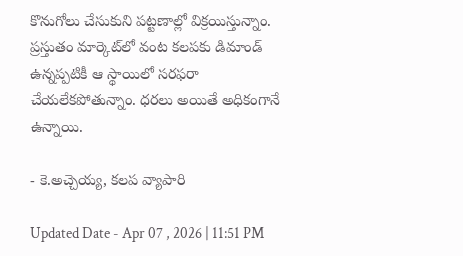కొనుగోలు చేసుకుని పట్టణాల్లో విక్రయిస్తున్నాం. ప్రస్తుతం మార్కెట్‌లో వంట కలపకు డిమాండ్‌ ఉన్నప్పటికీ ఆ స్థాయిలో సరఫరా చేయలేకపోతున్నాం. ధరలు అయితే అధికంగానే ఉన్నాయి.

- కె.అచ్చెయ్య, కలప వ్యాపారి

Updated Date - Apr 07 , 2026 | 11:51 PM